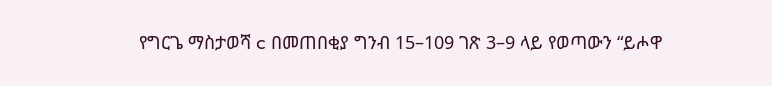የግርጌ ማስታወሻ c በመጠበቂያ ግንብ 15–109 ገጽ 3–9 ላይ የወጣውን “ይሖዋ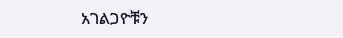አገልጋዮቹን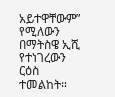አይተዋቸውም” የሚለውን በማትስዌ ኢሺ የተነገረውን ርዕስ ተመልከት።